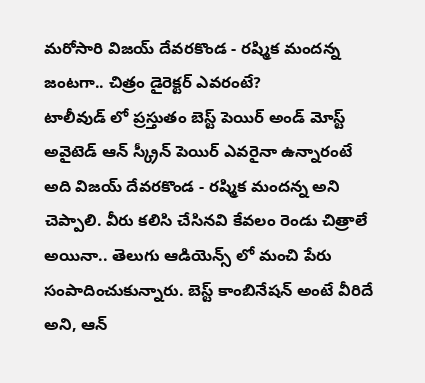మరోసారి విజయ్ దేవరకొండ - రష్మిక మందన్న జంటగా.. చిత్రం డైరెక్టర్ ఎవరంటే?
టాలీవుడ్ లో ప్రస్తుతం బెస్ట్ పెయిర్ అండ్ మోస్ట్ అవైటెడ్ ఆన్ స్క్రీన్ పెయిర్ ఎవరైనా ఉన్నారంటే అది విజయ్ దేవరకొండ - రష్మిక మందన్న అని చెప్పాలి. వీరు కలిసి చేసినవి కేవలం రెండు చిత్రాలే అయినా.. తెలుగు ఆడియెన్స్ లో మంచి పేరు సంపాదించుకున్నారు. బెస్ట్ కాంబినేషన్ అంటే వీరిదే అని, ఆన్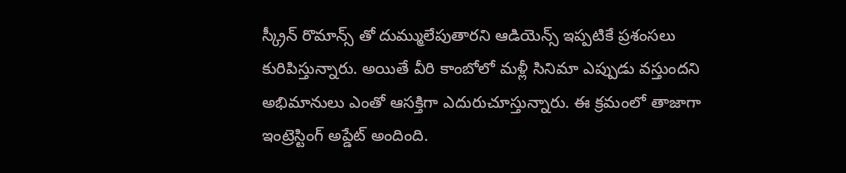స్క్రీన్ రొమాన్స్ తో దుమ్ములేపుతారని ఆడియెన్స్ ఇప్పటికే ప్రశంసలు కురిపిస్తున్నారు. అయితే వీరి కాంబోలో మళ్లీ సినిమా ఎప్పుడు వస్తుందని అభిమానులు ఎంతో ఆసక్తిగా ఎదురుచూస్తున్నారు. ఈ క్రమంలో తాజాగా ఇంట్రెస్టింగ్ అప్డేట్ అందింది.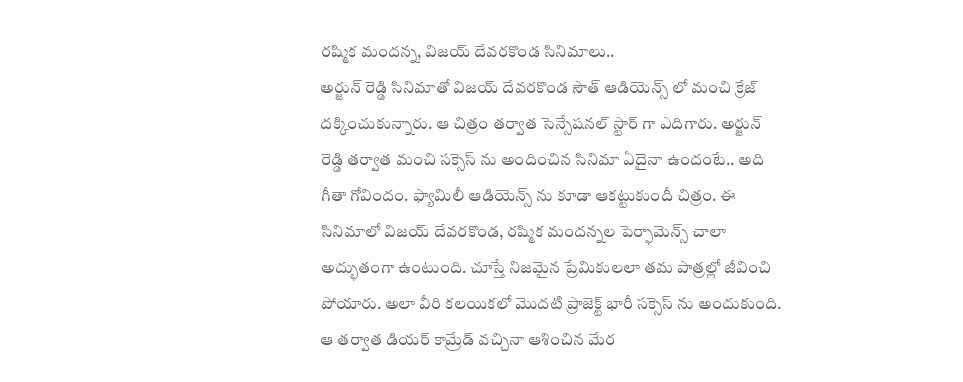రష్మిక మందన్న, విజయ్ దేవరకొండ సినిమాలు..
అర్జున్ రెడ్డి సినిమాతో విజయ్ దేవరకొండ సౌత్ ఆడియెన్స్ లో మంచి క్రేజ్ దక్కించుకున్నారు. ఆ చిత్రం తర్వాత సెన్సేషనల్ స్టార్ గా ఎదిగారు. అర్జున్ రెడ్డి తర్వాత మంచి సక్సెస్ ను అందించిన సినిమా ఏదైనా ఉందంటే.. అది గీతా గోవిందం. ఫ్యామిలీ ఆడియెన్స్ ను కూడా ఆకట్టుకుందీ చిత్రం. ఈ సినిమాలో విజయ్ దేవరకొండ, రష్మిక మందన్నల పెర్ఫామెన్స్ చాలా అద్భుతంగా ఉంటుంది. చూస్తే నిజమైన ప్రేమికులలా తమ పాత్రల్లో జీవించి పోయారు. అలా వీరి కలయికలో మొదటి ప్రాజెక్ట్ భారీ సక్సెస్ ను అందుకుంది. ఆ తర్వాత డియర్ కామ్రేడ్ వచ్చినా ఆశించిన మేర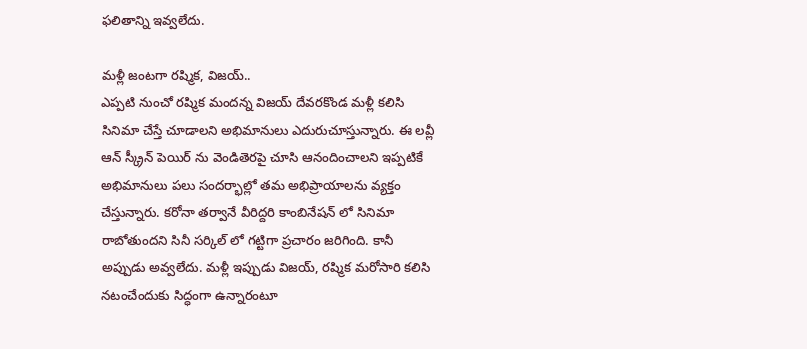ఫలితాన్ని ఇవ్వలేదు.

మళ్లీ జంటగా రష్మిక, విజయ్..
ఎప్పటి నుంచో రష్మిక మందన్న విజయ్ దేవరకొండ మళ్లీ కలిసి సినిమా చేస్తే చూడాలని అభిమానులు ఎదురుచూస్తున్నారు. ఈ లవ్లీ ఆన్ స్క్రీన్ పెయిర్ ను వెండితెరపై చూసి ఆనందించాలని ఇప్పటికే అభిమానులు పలు సందర్భాల్లో తమ అభిప్రాయాలను వ్యక్తం చేస్తున్నారు. కరోనా తర్వానే వీరిద్దరి కాంబినేషన్ లో సినిమా రాబోతుందని సినీ సర్కిల్ లో గట్టిగా ప్రచారం జరిగింది. కానీ అప్పుడు అవ్వలేదు. మళ్లీ ఇప్పుడు విజయ్, రష్మిక మరోసారి కలిసి నటంచేందుకు సిద్ధంగా ఉన్నారంటూ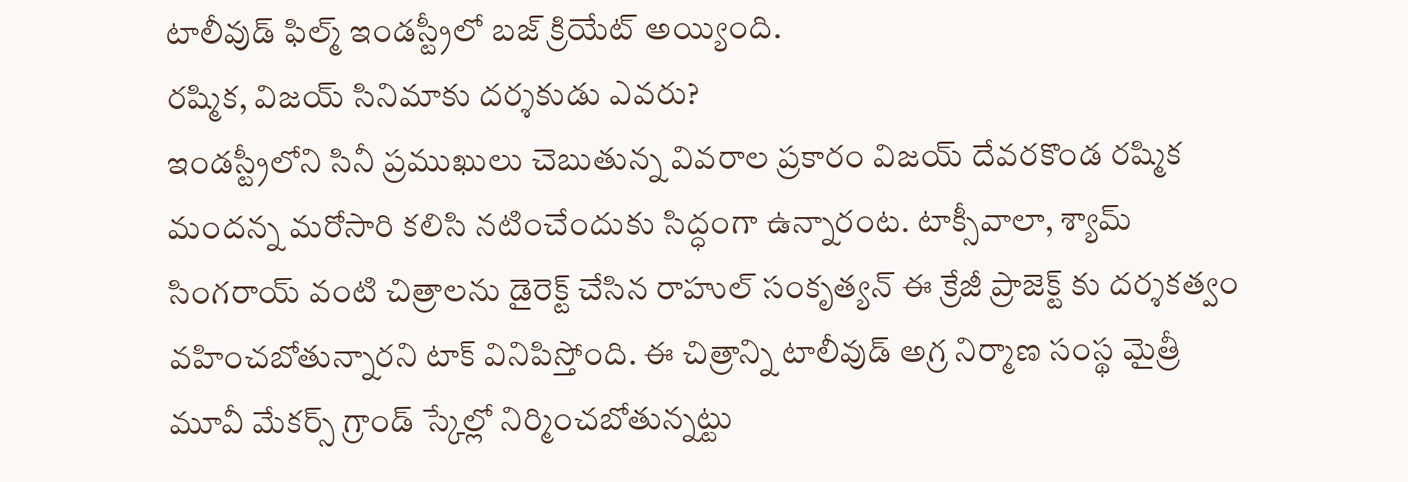టాలీవుడ్ ఫిల్మ్ ఇండస్ట్రీలో బజ్ క్రియేట్ అయ్యింది.
రష్మిక, విజయ్ సినిమాకు దర్శకుడు ఎవరు?
ఇండస్ట్రీలోని సినీ ప్రముఖులు చెబుతున్న వివరాల ప్రకారం విజయ్ దేవరకొండ రష్మిక మందన్న మరోసారి కలిసి నటించేందుకు సిద్ధంగా ఉన్నారంట. టాక్సీవాలా, శ్యామ్ సింగరాయ్ వంటి చిత్రాలను డైరెక్ట్ చేసిన రాహుల్ సంకృత్యన్ ఈ క్రేజీ ప్రాజెక్ట్ కు దర్శకత్వం వహించబోతున్నారని టాక్ వినిపిస్తోంది. ఈ చిత్రాన్ని టాలీవుడ్ అగ్ర నిర్మాణ సంస్థ మైత్రీ మూవీ మేకర్స్ గ్రాండ్ స్కేల్లో నిర్మించబోతున్నట్టు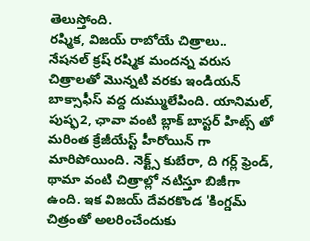తెలుస్తోంది.
రష్మిక, విజయ్ రాబోయే చిత్రాలు..
నేషనల్ క్రష్ రష్మిక మందన్న వరుస చిత్రాలతో మొన్నటి వరకు ఇండియన్ బాక్సాఫీస్ వద్ద దుమ్ములేపింది. యానిమల్, పుష్ఫ2, ఛావా వంటి బ్లాక్ బాస్టర్ హిట్స్ తో మరింత క్రేజీయేస్ట్ హీరోయిన్ గా మారిపోయింది. నెక్ట్స్ కుబేరా, ది గర్ల్ ఫ్రెండ్, థామా వంటి చిత్రాల్లో నటిస్తూ బిజీగా ఉంది. ఇక విజయ్ దేవరకొండ 'కింగ్డమ్ చిత్రంతో అలరించేందుకు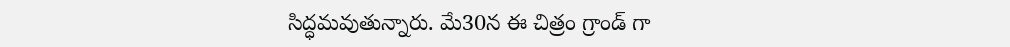సిద్ధమవుతున్నారు. మే30న ఈ చిత్రం గ్రాండ్ గా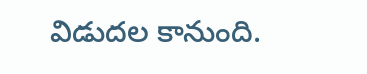విడుదల కానుంది.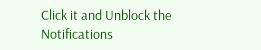Click it and Unblock the Notifications